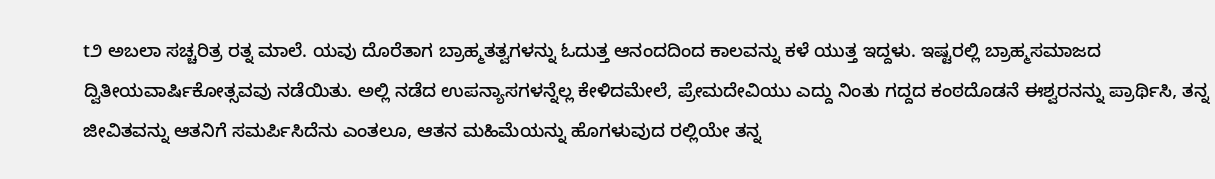t೨ ಅಬಲಾ ಸಚ್ಚರಿತ್ರ ರತ್ನ ಮಾಲೆ. ಯವು ದೊರೆತಾಗ ಬ್ರಾಹ್ಮತತ್ವಗಳನ್ನು ಓದುತ್ತ ಆನಂದದಿಂದ ಕಾಲವನ್ನು ಕಳೆ ಯುತ್ತ ಇದ್ದಳು. ಇಷ್ಟರಲ್ಲಿ ಬ್ರಾಹ್ಮಸಮಾಜದ ದ್ವಿತೀಯವಾರ್ಷಿಕೋತ್ಸವವು ನಡೆಯಿತು. ಅಲ್ಲಿ ನಡೆದ ಉಪನ್ಯಾಸಗಳನ್ನೆಲ್ಲ ಕೇಳಿದಮೇಲೆ, ಪ್ರೇಮದೇವಿಯು ಎದ್ದು ನಿಂತು ಗದ್ದದ ಕಂಠದೊಡನೆ ಈಶ್ವರನನ್ನು ಪ್ರಾರ್ಥಿಸಿ, ತನ್ನ ಜೀವಿತವನ್ನು ಆತನಿಗೆ ಸಮರ್ಪಿಸಿದೆನು ಎಂತಲೂ, ಆತನ ಮಹಿಮೆಯನ್ನು ಹೊಗಳುವುದ ರಲ್ಲಿಯೇ ತನ್ನ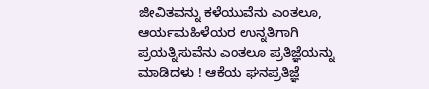ಜೀವಿತವನ್ನು ಕಳೆಯುವೆನು ಎಂತಲೂ, ಆರ್ಯಮಹಿಳೆಯರ ಉನ್ನತಿಗಾಗಿ ಪ್ರಯತ್ನಿಸುವೆನು ಎಂತಲೂ ಪ್ರತಿಜ್ಞೆಯನ್ನು ಮಾಡಿದಳು ! ಆಕೆಯ ಘನಪ್ರತಿಜ್ಞೆ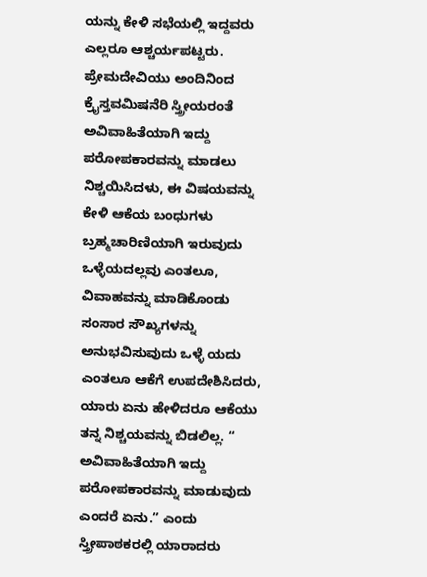ಯನ್ನು ಕೇಳಿ ಸಭೆಯಲ್ಲಿ ಇದ್ದವರು ಎಲ್ಲರೂ ಆಶ್ಚರ್ಯಪಟ್ಟರು. ಪ್ರೇಮದೇವಿಯು ಅಂದಿನಿಂದ ಕ್ರೈಸ್ತವಮಿಷನೆರಿ ಸ್ತ್ರೀಯರಂತೆ ಅವಿವಾಹಿತೆಯಾಗಿ ಇದ್ದು ಪರೋಪಕಾರವನ್ನು ಮಾಡಲು ನಿಶ್ಚಯಿಸಿದಳು, ಈ ವಿಷಯವನ್ನು ಕೇಳಿ ಆಕೆಯ ಬಂಧುಗಳು ಬ್ರಹ್ಮಚಾರಿಣಿಯಾಗಿ ಇರುವುದು ಒಳ್ಳೆಯದಲ್ಲವು ಎಂತಲೂ, ವಿವಾಹವನ್ನು ಮಾಡಿಕೊಂಡು ಸಂಸಾರ ಸೌಖ್ಯಗಳನ್ನು ಅನುಭವಿಸುವುದು ಒಳ್ಳೆ ಯದು ಎಂತಲೂ ಆಕೆಗೆ ಉಪದೇಶಿಸಿದರು, ಯಾರು ಏನು ಹೇಳಿದರೂ ಆಕೆಯು ತನ್ನ ನಿಶ್ಚಯವನ್ನು ಬಿಡಲಿಲ್ಲ. “ ಅವಿವಾಹಿತೆಯಾಗಿ ಇದ್ದು ಪರೋಪಕಾರವನ್ನು ಮಾಡುವುದು ಎಂದರೆ ಏನು.” ಎಂದು ಸ್ತ್ರೀಪಾಠಕರಲ್ಲಿ ಯಾರಾದರು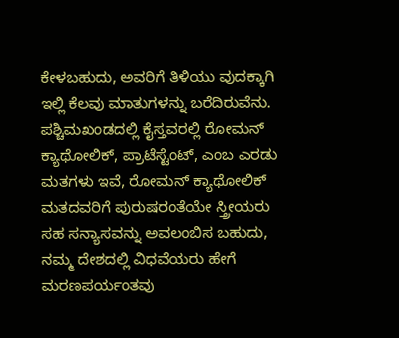ಕೇಳಬಹುದು, ಅವರಿಗೆ ತಿಳಿಯು ವುದಕ್ಕಾಗಿ ಇಲ್ಲಿ ಕೆಲವು ಮಾತುಗಳನ್ನು ಬರೆದಿರುವೆನು. ಪಶ್ಚಿಮಖಂಡದಲ್ಲಿ ಕೈಸ್ತವರಲ್ಲಿ ರೋಮನ್ ಕ್ಯಾಥೋಲಿಕ್, ಪ್ರಾಟೆಸ್ಟೆಂಟ್, ಎಂಬ ಎರಡು ಮತಗಳು ಇವೆ, ರೋಮನ್ ಕ್ಯಾಥೋಲಿಕ್ ಮತದವರಿಗೆ ಪುರುಷರಂತೆಯೇ ಸ್ತ್ರೀಯರು ಸಹ ಸನ್ಯಾಸವನ್ನು ಅವಲಂಬಿಸ ಬಹುದು, ನಮ್ಮ ದೇಶದಲ್ಲಿ ವಿಧವೆಯರು ಹೇಗೆ ಮರಣಪರ್ಯಂತವು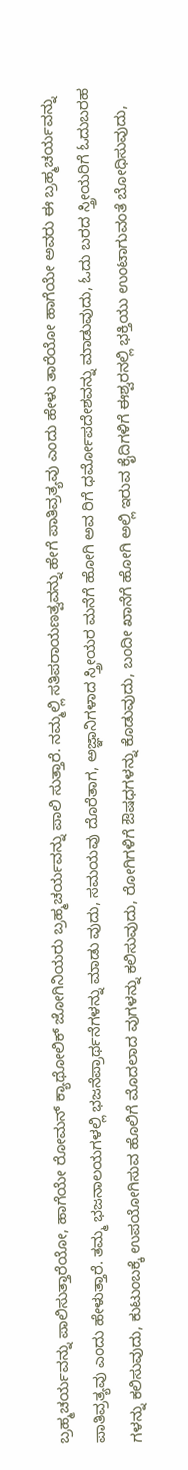ಬ್ರಹ್ಮಚರ್ಯವನ್ನು ಪಾಲಿಸುತ್ತಾರೆಯೋ, ಹಾಗೆಯೇ ರೋಮನ್ ಕ್ಯಾಥೋಲಿಕ್ ಜೋಗಿನಿಯರು ಬ್ರಹ್ಮಚರ್ಯವನ್ನು ಪಾಲಿ ಸುತ್ತಾರೆ. ನಮ್ಮಲ್ಲಿ ಸತಿಪರಾಯಣತ್ವವನ್ನು ಹೇಗೆ ಪಾತಿವ್ರತ್ಯವು ಎಂದು ಹೇಳು ತಾರೆಯೋ ಹಾಗೆಯೇ ಅವರು ಈ ಬ್ರಹ್ಮಚರ್ಯವನ್ನು ಪಾತಿವ್ರತ್ಯವು ಎಂದು ಹೇಳುತ್ತಾರೆ. ತಮ್ಮ ಭಜನಾಲಯಗಳಲ್ಲಿ ಭಜನೆಪ್ರಾರ್ಥನೆಗಳನ್ನು ಮಾಡು ವುದು, ಸಮಯವು ದೊರೆತಾಗ, ಅಜ್ಞಾನಿಗಳಾದ ಸ್ತ್ರೀಯರ ಮನೆಗೆ ಹೋಗಿ ಅವ ರಿಗೆ ಧರ್ಮೋಪದೇಶವನ್ನು ಮಾಡುವುದು, ಓದು ಬರದ ಸ್ತ್ರೀಯರಿಗೆ ಓದುಬರಹ ಗಳನ್ನು ಕಲಿಸುವುದು, ಕುಟುಂಬಕ್ಕೆ ಉಪಯೋಗಿಸುವ ಹೊಲಿಗೆ ಮೊದಲಾದ ವುಗಳನ್ನು ಕಲಿಸುವುದು, ರೋಗಿಗಳಿಗೆ ಔಷಧಗಳನ್ನು ಕೊಡುವುದು, ಬಂದೀ ಖಾನೆಗೆ ಹೋಗಿ ಅಲ್ಲಿ ಇರುವ ಕೈದಿಗಳಿಗೆ ಈಶ್ವರನಲ್ಲಿ ಭಕ್ತಿಯು ಉಂಟಾಗುವಂತೆ ಬೋಧಿಸುವುದು,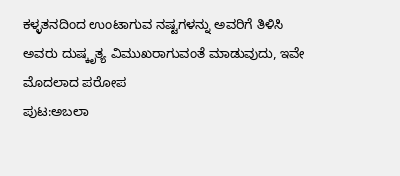ಕಳ್ಳತನದಿಂದ ಉಂಟಾಗುವ ನಷ್ಟಗಳನ್ನು ಅವರಿಗೆ ತಿಳಿಸಿ ಅವರು ದುಷ್ಕೃತ್ಯ ವಿಮುಖರಾಗುವಂತೆ ಮಾಡುವುದು, ಇವೇ ಮೊದಲಾದ ಪರೋಪ
ಪುಟ:ಅಬಲಾ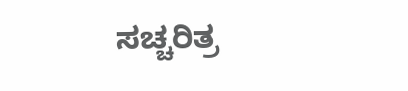ಸಚ್ಚರಿತ್ರ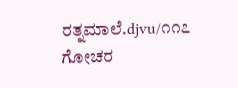ರತ್ನಮಾಲೆ.djvu/೧೧೭
ಗೋಚರ